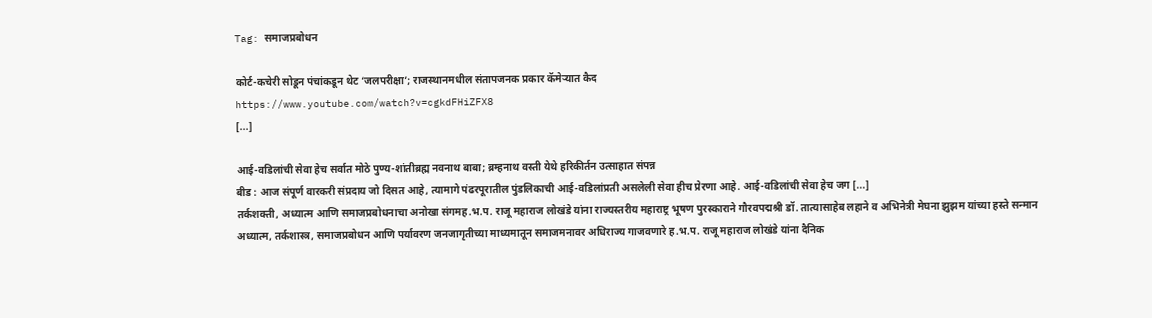Tag: समाजप्रबोधन

कोर्ट-कचेरी सोडून पंचांकडून थेट ‘जलपरीक्षा’; राजस्थानमधील संतापजनक प्रकार कॅमेऱ्यात कैद
https://www.youtube.com/watch?v=cgkdFHiZFX8
[...]

आई-वडिलांची सेवा हेच सर्वात मोठे पुण्य-शांतीब्रह्म नवनाथ बाबा; ब्रम्हनाथ वस्ती येथे हरिकीर्तन उत्साहात संपन्न
बीड : आज संपूर्ण वारकरी संप्रदाय जो दिसत आहे, त्यामागे पंढरपूरातील पुंडलिकाची आई-वडिलांप्रती असलेली सेवा हीच प्रेरणा आहे. आई-वडिलांची सेवा हेच जग [...]
तर्कशक्ती, अध्यात्म आणि समाजप्रबोधनाचा अनोखा संगमह.भ.प. राजू महाराज लोखंडे यांना राज्यस्तरीय महाराष्ट्र भूषण पुरस्काराने गौरवपद्मश्री डॉ. तात्यासाहेब लहाने व अभिनेत्री मेघना झुझम यांच्या हस्ते सन्मान
अध्यात्म, तर्कशास्त्र, समाजप्रबोधन आणि पर्यावरण जनजागृतीच्या माध्यमातून समाजमनावर अधिराज्य गाजवणारे ह.भ.प. राजू महाराज लोखंडे यांना दैनिक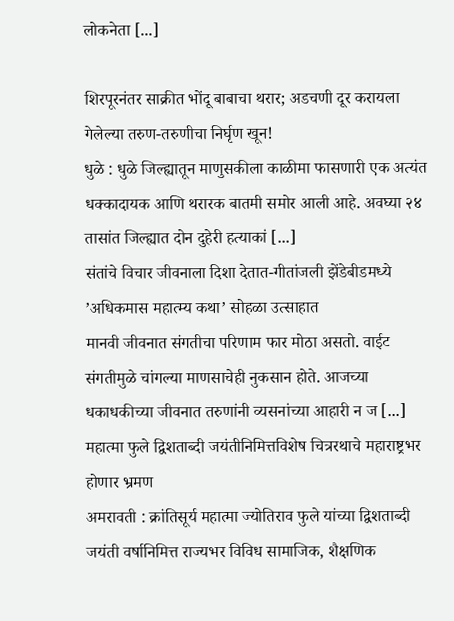लोकनेता [...]

शिरपूरनंतर साक्रीत भोंदू बाबाचा थरार; अडचणी दूर करायला गेलेल्या तरुण-तरुणीचा निर्घृण खून!
धुळे : धुळे जिल्ह्यातून माणुसकीला काळीमा फासणारी एक अत्यंत धक्कादायक आणि थरारक बातमी समोर आली आहे. अवघ्या २४ तासांत जिल्ह्यात दोन दुहेरी हत्याकां [...]
संतांचे विचार जीवनाला दिशा देतात-गीतांजली झेंडेबीडमध्ये ’अधिकमास महात्म्य कथा’ सोहळा उत्साहात
मानवी जीवनात संगतीचा परिणाम फार मोठा असतो. वाईट संगतीमुळे चांगल्या माणसाचेही नुकसान होते. आजच्या धकाधकीच्या जीवनात तरुणांनी व्यसनांच्या आहारी न ज [...]
महात्मा फुले द्विशताब्दी जयंतीनिमित्तविशेष चित्ररथाचे महाराष्ट्रभर होणार भ्रमण
अमरावती : क्रांतिसूर्य महात्मा ज्योतिराव फुले यांच्या द्विशताब्दी जयंती वर्षानिमित्त राज्यभर विविध सामाजिक, शैक्षणिक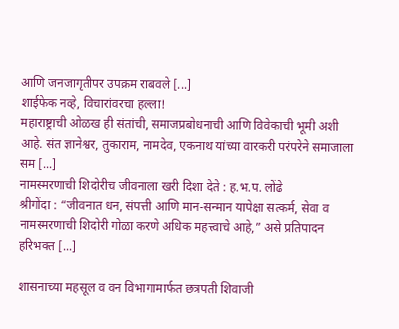आणि जनजागृतीपर उपक्रम राबवले [...]
शाईफेक नव्हे, विचारांवरचा हल्ला!
महाराष्ट्राची ओळख ही संतांची, समाजप्रबोधनाची आणि विवेकाची भूमी अशी आहे. संत ज्ञानेश्वर, तुकाराम, नामदेव, एकनाथ यांच्या वारकरी परंपरेने समाजाला सम [...]
नामस्मरणाची शिदोरीच जीवनाला खरी दिशा देते : ह.भ.प. लोंढे
श्रीगोंदा : “जीवनात धन, संपत्ती आणि मान-सन्मान यापेक्षा सत्कर्म, सेवा व नामस्मरणाची शिदोरी गोळा करणे अधिक महत्त्वाचे आहे,” असे प्रतिपादन हरिभक्त [...]

शासनाच्या महसूल व वन विभागामार्फत छत्रपती शिवाजी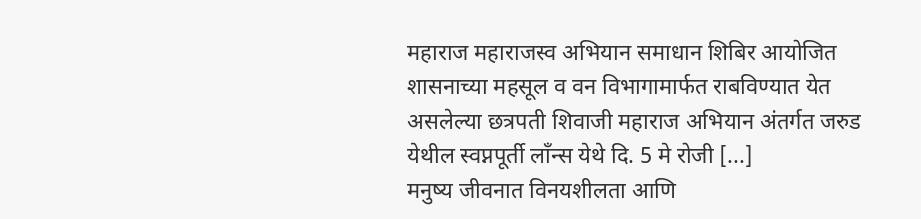महाराज महाराजस्व अभियान समाधान शिबिर आयोजित
शासनाच्या महसूल व वन विभागामार्फत राबविण्यात येत असलेल्या छत्रपती शिवाजी महाराज अभियान अंतर्गत जरुड येथील स्वप्नपूर्ती लाँन्स येथे दि. 5 मे रोजी [...]
मनुष्य जीवनात विनयशीलता आणि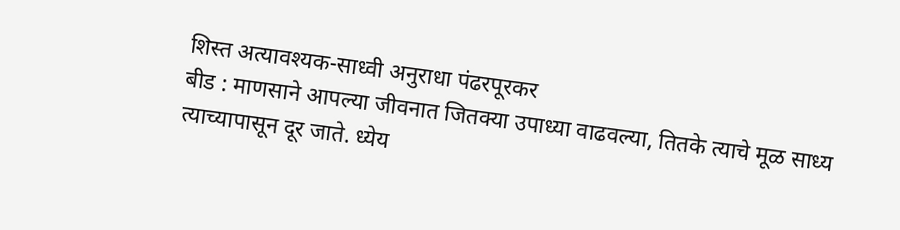शिस्त अत्यावश्यक-साध्वी अनुराधा पंढरपूरकर
बीड : माणसाने आपल्या जीवनात जितक्या उपाध्या वाढवल्या, तितके त्याचे मूळ साध्य त्याच्यापासून दूर जाते. ध्येय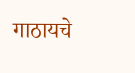गाठायचे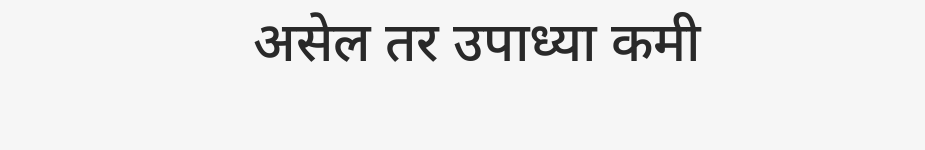असेल तर उपाध्या कमी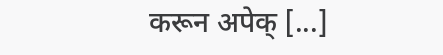करून अपेक् [...]